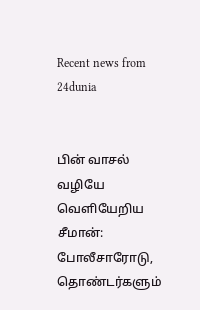Recent news from 24dunia


பின் வாசல் வழியே வெளியேறிய சீமான்: போலீசாரோடு, தொண்டர்களும்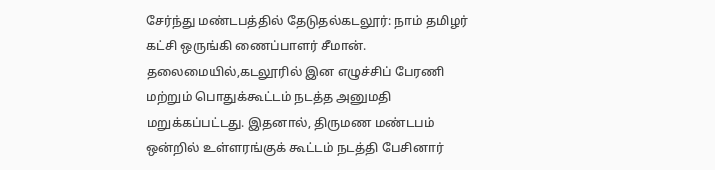சேர்ந்து மண்டபத்தில் தேடுதல்கடலூர்: நாம் தமிழர் கட்சி ஒருங்கி ணைப்பாளர் சீமான். தலைமையில்,கடலூரில் இன எழுச்சிப் பேரணி மற்றும் பொதுக்கூட்டம் நடத்த அனுமதி மறுக்கப்பட்டது. இதனால், திருமண மண்டபம் ஒன்றில் உள்ளரங்குக் கூட்டம் நடத்தி பேசினார்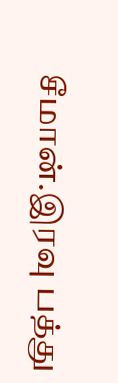சீமான்.இரவு பத்து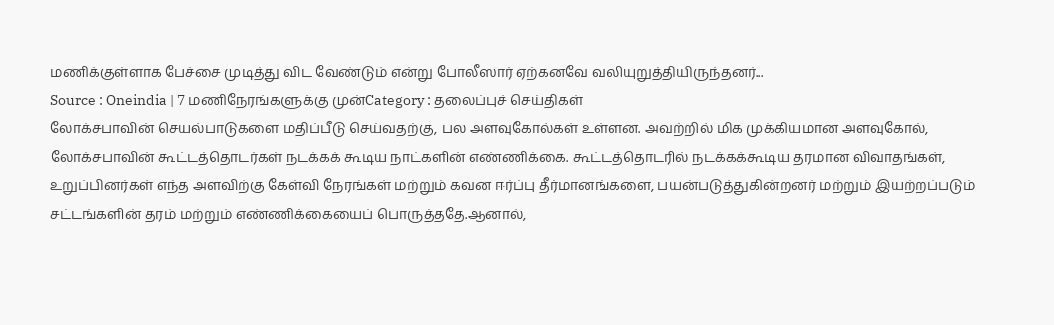மணிக்குள்ளாக பேச்சை முடித்து விட வேண்டும் என்று போலீஸார் ஏற்கனவே வலியுறுத்தியிருந்தனர்...
Source : Oneindia | 7 மணிநேரங்களுக்கு முன்Category : தலைப்புச் செய்திகள்
லோக்சபாவின் செயல்பாடுகளை மதிப்பீடு செய்வதற்கு, பல அளவுகோல்கள் உள்ளன. அவற்றில் மிக முக்கியமான அளவுகோல், லோக்சபாவின் கூட்டத்தொடர்கள் நடக்கக் கூடிய நாட்களின் எண்ணிக்கை. கூட்டத்தொடரில் நடக்கக்கூடிய தரமான விவாதங்கள், உறுப்பினர்கள் எந்த அளவிற்கு கேள்வி நேரங்கள் மற்றும் கவன ஈர்ப்பு தீர்மானங்களை, பயன்படுத்துகின்றனர் மற்றும் இயற்றப்படும் சட்டங்களின் தரம் மற்றும் எண்ணிக்கையைப் பொருத்ததே.ஆனால்,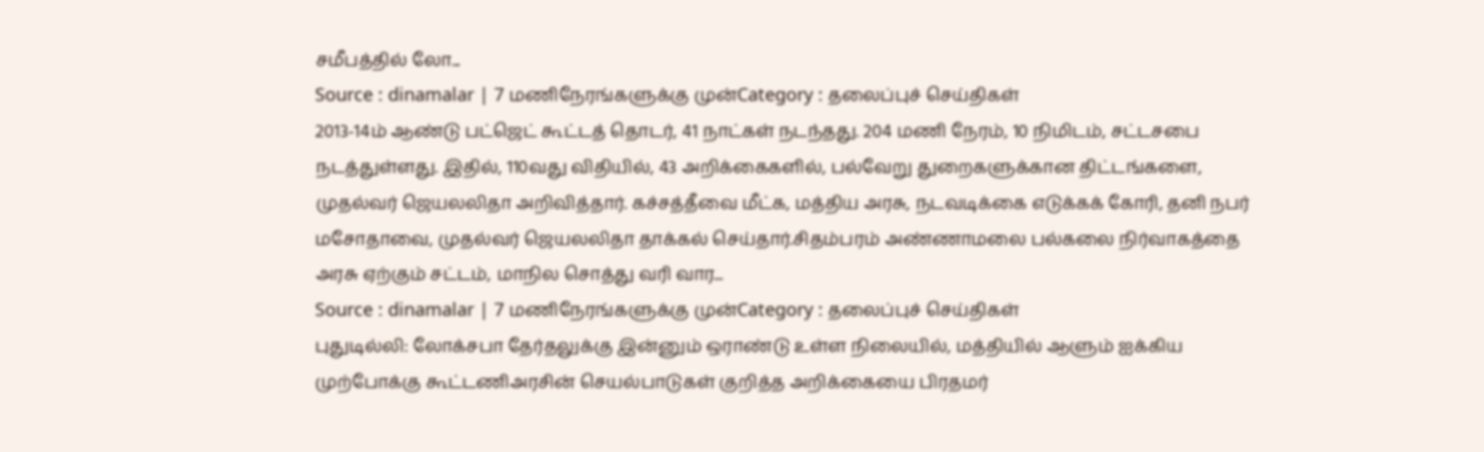சமீபத்தில் லோ...
Source : dinamalar | 7 மணிநேரங்களுக்கு முன்Category : தலைப்புச் செய்திகள்
2013-14ம் ஆண்டு பட்ஜெட் கூட்டத் தொடர், 41 நாட்கள் நடந்தது. 204 மணி நேரம், 10 நிமிடம், சட்டசபை நடத்துள்ளது. இதில், 110வது விதியில், 43 அறிக்கைகளில், பல்வேறு துறைகளுக்கான திட்டங்களை, முதல்வர் ஜெயலலிதா அறிவித்தார். கச்சத்தீவை மீட்க, மத்திய அரசு, நடவடிக்கை எடுக்கக் கோரி, தனி நபர் மசோதாவை, முதல்வர் ஜெயலலிதா தாக்கல் செய்தார்.சிதம்பரம் அண்ணாமலை பல்கலை நிர்வாகத்தை அரசு ஏற்கும் சட்டம், மாநில சொத்து வரி வார...
Source : dinamalar | 7 மணிநேரங்களுக்கு முன்Category : தலைப்புச் செய்திகள்
புதுடில்லி: லோக்சபா தேர்தலுக்கு இன்னும் ஒராண்டு உள்ள நிலையில், மத்தியில் ஆளும் ஐக்கிய முற்போக்கு கூட்டணிஅரசின் செயல்பாடுகள் குறித்த அறிக்கையை பிரதமர்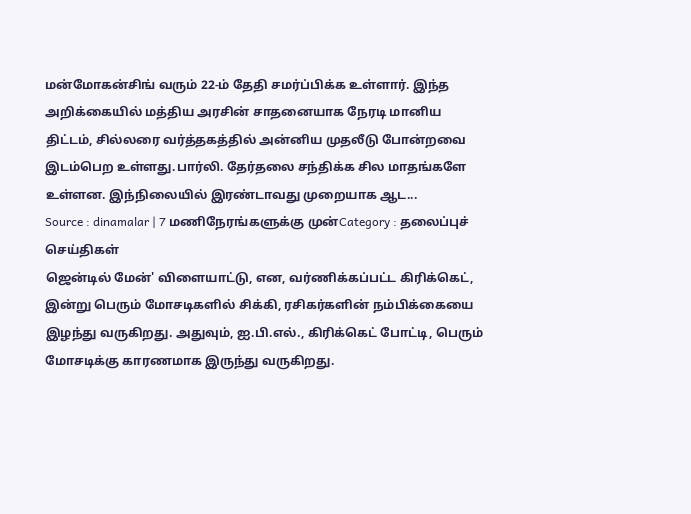மன்மோகன்சிங் வரும் 22-ம்‌ தேதி சமர்ப்பிக்க உள்ளார். இந்த அறிக்கையில் மத்திய அரசின் சாதனையாக நேரடி மானிய திட்டம், சில்லரை வர்த்தகத்தில் அன்னிய முதலீடு போன்றவை இடம்பெற உள்ளது.பார்லி. தேர்தலை சந்திக்க சில மாதங்களே உள்ளன. இந்நிலையில் இரண்டாவது முறையாக ஆட...
Source : dinamalar | 7 மணிநேரங்களுக்கு முன்Category : தலைப்புச் செய்திகள்
ஜென்டில் மேன்' விளையாட்டு, என, வர்ணிக்கப்பட்ட கிரிக்கெட், இன்று பெரும் மோசடிகளில் சிக்கி, ரசிகர்களின் நம்பிக்கையை இழந்து வருகிறது. அதுவும், ஐ.பி.எல்., கிரிக்கெட் போட்டி, பெரும் மோசடிக்கு காரணமாக இருந்து வருகிறது.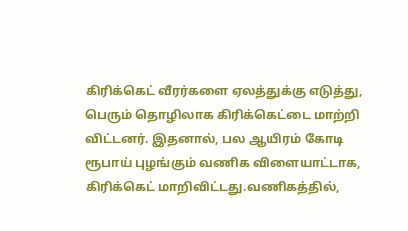கிரிக்கெட் வீரர்களை ஏலத்துக்கு எடுத்து, பெரும் தொழிலாக கிரிக்கெட்டை மாற்றி விட்டனர். இதனால், பல ஆயிரம் கோடி ரூபாய் புழங்கும் வணிக விளையாட்டாக, கிரிக்கெட் மாறிவிட்டது.வணிகத்தில்,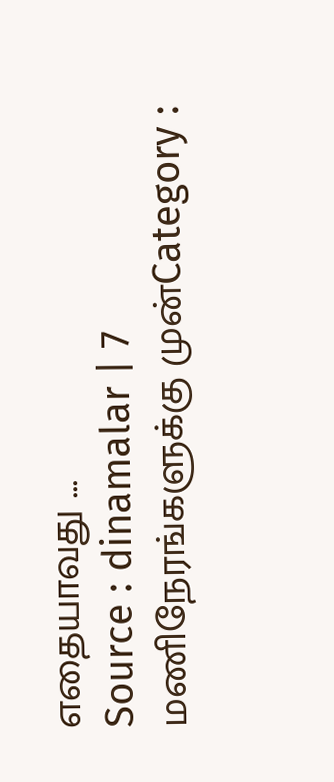எதையாவது ...
Source : dinamalar | 7 மணிநேரங்களுக்கு முன்Category :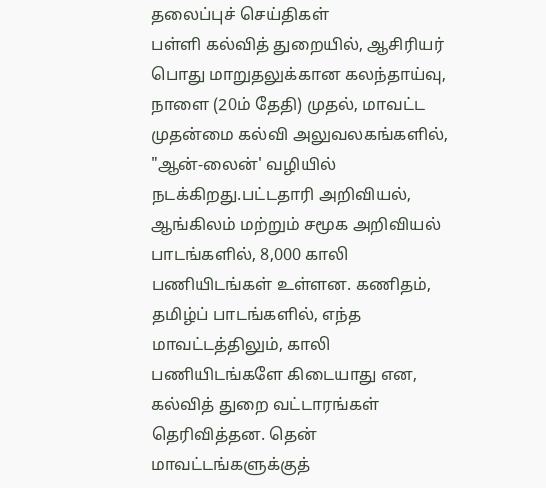தலைப்புச் செய்திகள்
பள்ளி கல்வித் துறையில், ஆசிரியர் பொது மாறுதலுக்கான கலந்தாய்வு, நாளை (20ம் தேதி) முதல், மாவட்ட முதன்மை கல்வி அலுவலகங்களில், "ஆன்-லைன்' வழியில் நடக்கிறது.பட்டதாரி அறிவியல், ஆங்கிலம் மற்றும் சமூக அறிவியல் பாடங்களில், 8,000 காலி பணியிடங்கள் உள்ளன. கணிதம், தமிழ்ப் பாடங்களில், எந்த மாவட்டத்திலும், காலி பணியிடங்களே கிடையாது என, கல்வித் துறை வட்டாரங்கள் தெரிவித்தன. தென் மாவட்டங்களுக்குத்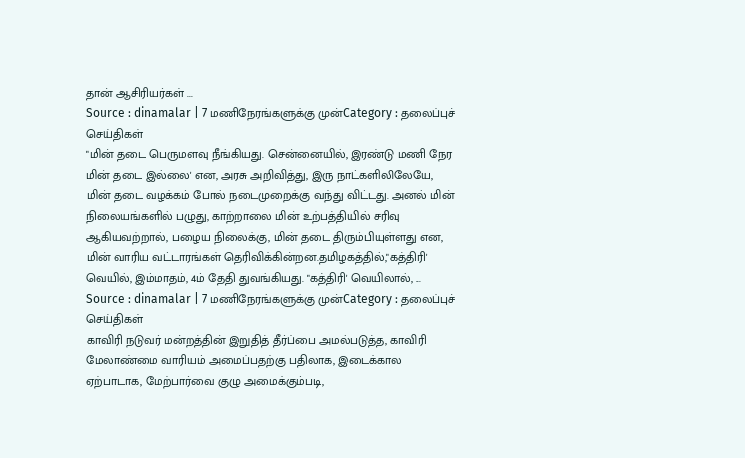தான் ஆசிரியர்கள் ...
Source : dinamalar | 7 மணிநேரங்களுக்கு முன்Category : தலைப்புச் செய்திகள்
"மின் தடை பெருமளவு நீங்கியது. சென்னையில், இரண்டு மணி நேர மின் தடை இல்லை' என, அரசு அறிவித்து, இரு நாட்களிலிலேயே, மின் தடை வழக்கம் போல் நடைமுறைக்கு வந்து விட்டது. அனல் மின் நிலையங்களில் பழுது, காற்றாலை மின் உற்பத்தியில் சரிவு ஆகியவற்றால், பழைய நிலைக்கு, மின் தடை திரும்பியுள்ளது என, மின் வாரிய வட்டாரங்கள் தெரிவிக்கின்றன.தமிழகத்தில்,"கத்திரி' வெயில், இம்மாதம், 4ம் தேதி துவங்கியது. "கத்திரி' வெயிலால், ...
Source : dinamalar | 7 மணிநேரங்களுக்கு முன்Category : தலைப்புச் செய்திகள்
காவிரி நடுவர் மன்றத்தின் இறுதித் தீர்ப்பை அமல்படுத்த, காவிரி மேலாண்மை வாரியம் அமைப்பதற்கு பதிலாக, இடைக்கால ஏற்பாடாக, மேற்பார்வை குழு அமைக்கும்படி,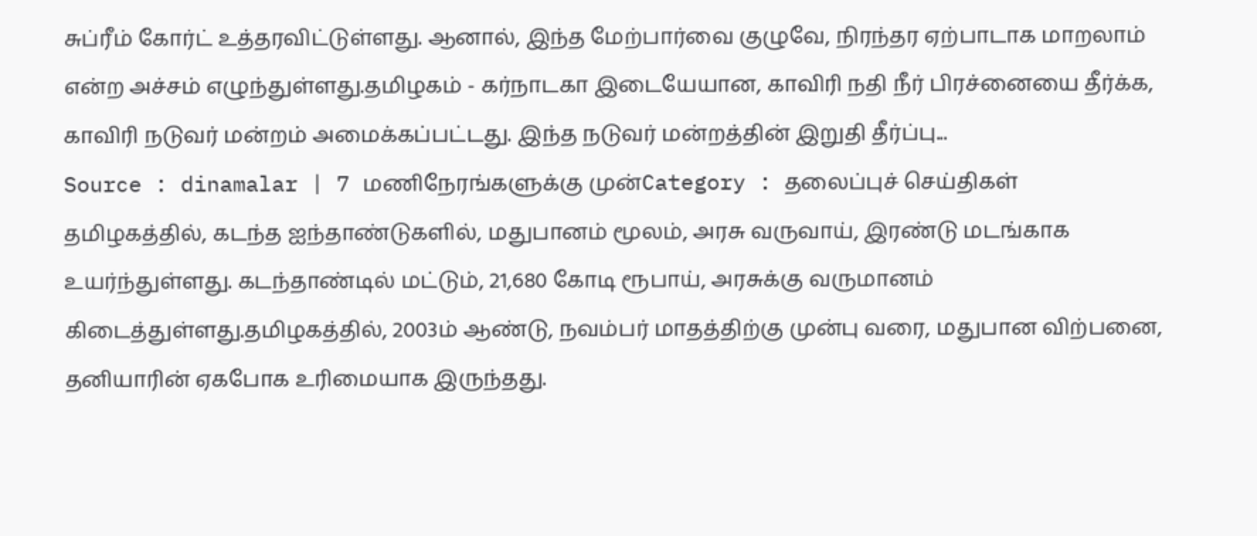சுப்ரீம் கோர்ட் உத்தரவிட்டுள்ளது. ஆனால், இந்த மேற்பார்வை குழுவே, நிரந்தர ஏற்பாடாக மாறலாம் என்ற அச்சம் எழுந்துள்ளது.தமிழகம் - கர்நாடகா இடையேயான, காவிரி நதி நீர் பிரச்னையை தீர்க்க, காவிரி நடுவர் மன்றம் அமைக்கப்பட்டது. இந்த நடுவர் மன்றத்தின் இறுதி தீர்ப்பு...
Source : dinamalar | 7 மணிநேரங்களுக்கு முன்Category : தலைப்புச் செய்திகள்
தமிழகத்தில், கடந்த ஐந்தாண்டுகளில், மதுபானம் மூலம், அரசு வருவாய், இரண்டு மடங்காக உயர்ந்துள்ளது. கடந்தாண்டில் மட்டும், 21,680 கோடி ரூபாய், அரசுக்கு வருமானம் கிடைத்துள்ளது.தமிழகத்தில், 2003ம் ஆண்டு, நவம்பர் மாதத்திற்கு முன்பு வரை, மதுபான விற்பனை, தனியாரின் ஏகபோக உரிமையாக இருந்தது.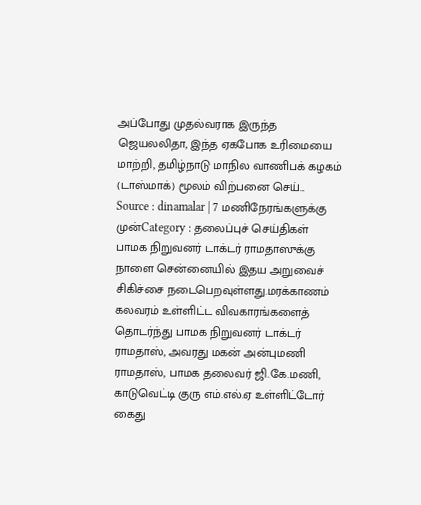அப்போது முதல்வராக இருந்த ஜெயலலிதா, இந்த ஏகபோக உரிமையை மாற்றி, தமிழ்நாடு மாநில வாணிபக் கழகம் (டாஸ்மாக்) மூலம் விற்பனை செய்...
Source : dinamalar | 7 மணிநேரங்களுக்கு முன்Category : தலைப்புச் செய்திகள்
பாமக நிறுவனர் டாக்டர் ராமதாஸுக்கு நாளை சென்னையில் இதய அறுவைச் சிகிச்சை நடைபெறவுள்ளது.மரக்காணம் கலவரம் உள்ளிட்ட விவகாரங்களைத் தொடர்ந்து பாமக நிறுவனர் டாக்டர் ராமதாஸ், அவரது மகன் அன்புமணி ராமதாஸ், பாமக தலைவர் ஜி.கே.மணி, காடுவெட்டி குரு எம்.எல்.ஏ உள்ளிட்டோர் கைது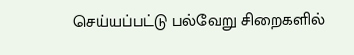செய்யப்பட்டு பல்வேறு சிறைகளில்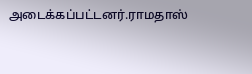அடைக்கப்பட்டனர்.ராமதாஸ்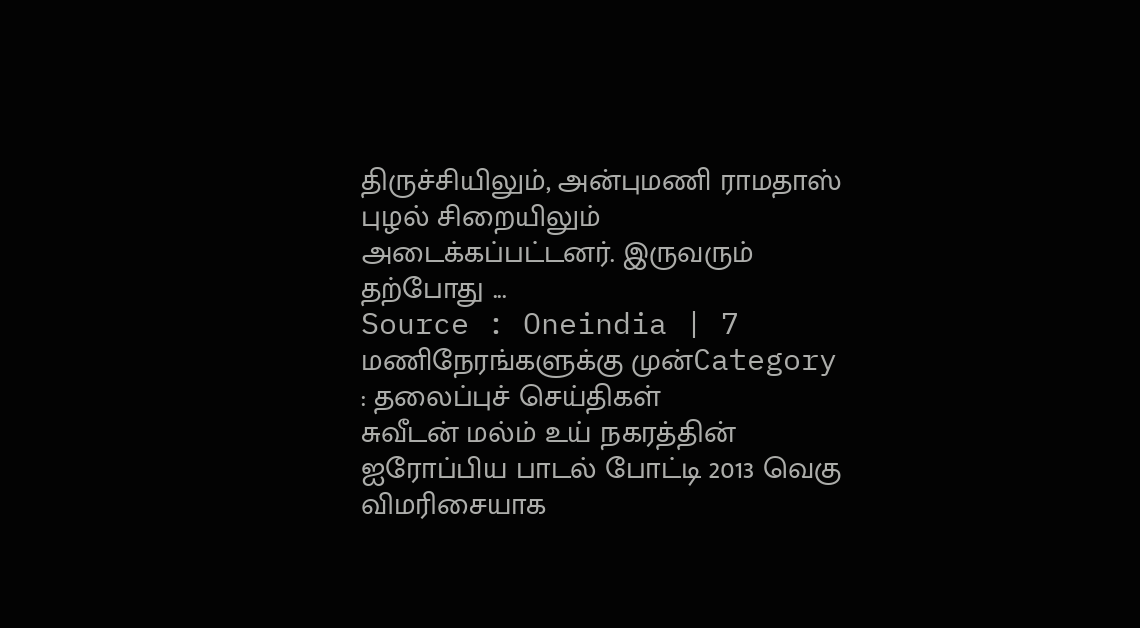திருச்சியிலும், அன்புமணி ராமதாஸ் புழல் சிறையிலும் அடைக்கப்பட்டனர். இருவரும் தற்போது ...
Source : Oneindia | 7 மணிநேரங்களுக்கு முன்Category : தலைப்புச் செய்திகள்
சுவீடன் மல்ம் உய் நகரத்தின் ஐரோப்பிய பாடல் போட்டி 2013 வெகு விமரிசையாக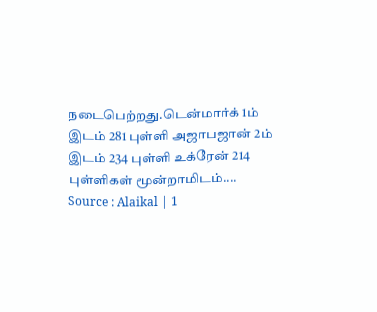நடைபெற்றது.டென்மார்க் 1ம் இடம் 281 புள்ளி அஜாபஜான் 2ம் இடம் 234 புள்ளி உக்ரேன் 214 புள்ளிகள் மூன்றாமிடம்....
Source : Alaikal | 1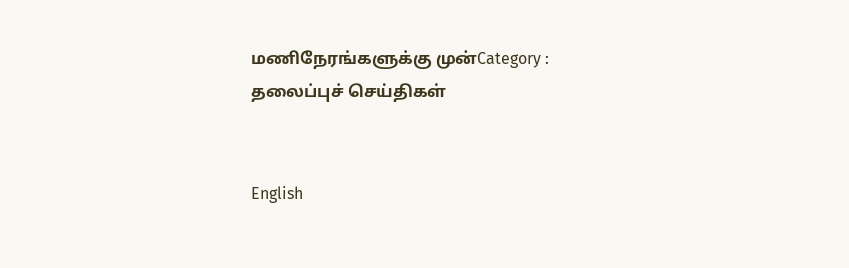மணிநேரங்களுக்கு முன்Category : தலைப்புச் செய்திகள்


English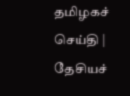த‌மிழக‌ச் செ‌ய்‌தி | தே‌சிய‌ச்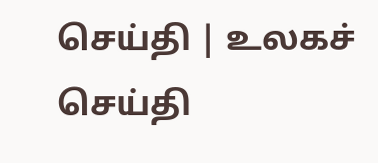செ‌ய்‌தி | உலக‌ச் செ‌ய்‌தி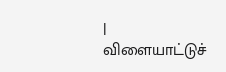| விளையா‌ட்டு‌ச்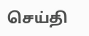செ‌ய்‌தி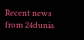Recent news from 24dunia